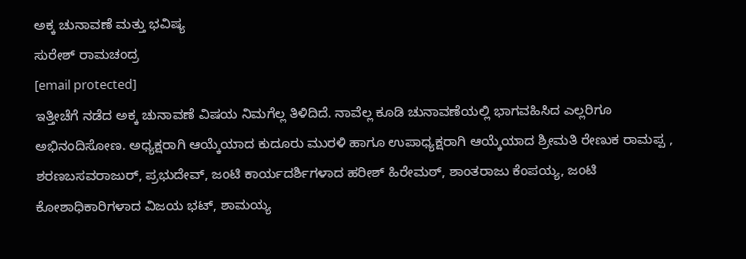ಅಕ್ಕ ಚುನಾವಣೆ ಮತ್ತು ಭವಿಷ್ಯ
ಸುರೇಶ್ ರಾಮಚಂದ್ರ
[email protected]
ಇತ್ತೀಚೆಗೆ ನಡೆದ ಅಕ್ಕ ಚುನಾವಣೆ ವಿಷಯ ನಿಮಗೆಲ್ಲ ತಿಳಿದಿದೆ. ನಾವೆಲ್ಲ ಕೂಡಿ ಚುನಾವಣೆಯಲ್ಲಿ ಭಾಗವಹಿಸಿದ ಎಲ್ಲರಿಗೂ ಅಭಿನಂದಿಸೋಣ. ಅಧ್ಯಕ್ಷರಾಗಿ ಆಯ್ಕೆಯಾದ ಕುದೂರು ಮುರಳಿ ಹಾಗೂ ಉಪಾಧ್ಯಕ್ಷರಾಗಿ ಆಯ್ಕೆಯಾದ ಶ್ರೀಮತಿ ರೇಣುಕ ರಾಮಪ್ಪ , ಶರಣಬಸವರಾಜುರ್, ಪ್ರಭುದೇವ್, ಜಂಟಿ ಕಾರ್ಯದರ್ಶಿಗಳಾದ ಹರೀಶ್ ಹಿರೇಮಠ್, ಶಾಂತರಾಜು ಕೆಂಪಯ್ಯ, ಜಂಟಿ ಕೋಶಾಧಿಕಾರಿಗಳಾದ ವಿಜಯ ಭಟ್, ಶಾಮಯ್ಯ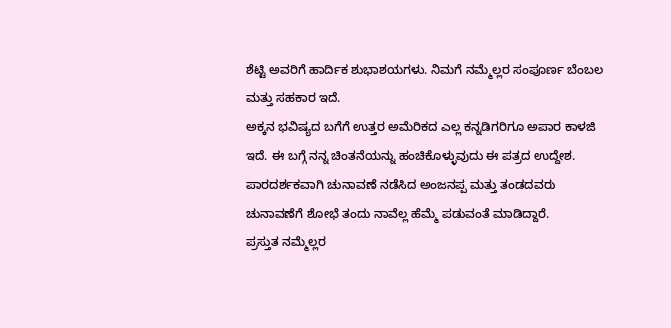ಶೆಟ್ಟಿ ಅವರಿಗೆ ಹಾರ್ದಿಕ ಶುಭಾಶಯಗಳು. ನಿಮಗೆ ನಮ್ಮೆಲ್ಲರ ಸಂಪೂರ್ಣ ಬೆಂಬಲ ಮತ್ತು ಸಹಕಾರ ಇದೆ.
ಅಕ್ಕನ ಭವಿಷ್ಯದ ಬಗೆಗೆ ಉತ್ತರ ಅಮೆರಿಕದ ಎಲ್ಲ ಕನ್ನಡಿಗರಿಗೂ ಅಪಾರ ಕಾಳಜಿ ಇದೆ. ಈ ಬಗ್ಗೆ ನನ್ನ ಚಿಂತನೆಯನ್ನು ಹಂಚಿಕೊಳ್ಳುವುದು ಈ ಪತ್ರದ ಉದ್ದೇಶ. ಪಾರದರ್ಶಕವಾಗಿ ಚುನಾವಣೆ ನಡೆಸಿದ ಅಂಜನಪ್ಪ ಮತ್ತು ತಂಡದವರು ಚುನಾವಣೆಗೆ ಶೋಭೆ ತಂದು ನಾವೆಲ್ಲ ಹೆಮ್ಮೆ ಪಡುವಂತೆ ಮಾಡಿದ್ದಾರೆ.
ಪ್ರಸ್ತುತ ನಮ್ಮೆಲ್ಲರ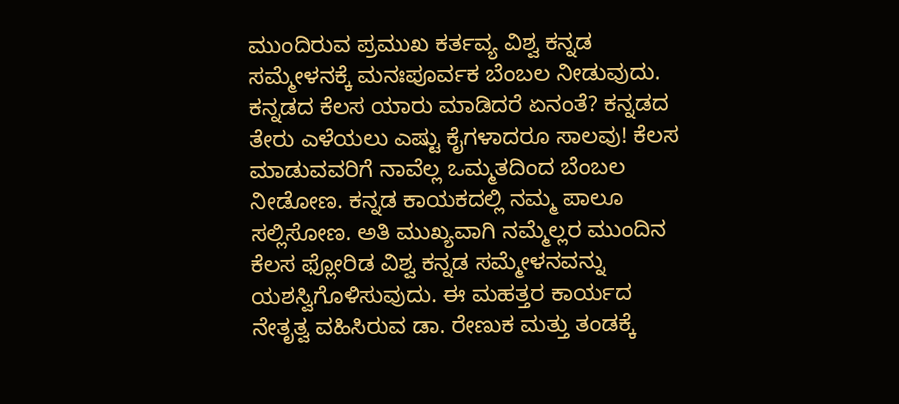ಮುಂದಿರುವ ಪ್ರಮುಖ ಕರ್ತವ್ಯ ವಿಶ್ವ ಕನ್ನಡ ಸಮ್ಮೇಳನಕ್ಕೆ ಮನಃಪೂರ್ವಕ ಬೆಂಬಲ ನೀಡುವುದು. ಕನ್ನಡದ ಕೆಲಸ ಯಾರು ಮಾಡಿದರೆ ಏನಂತೆ? ಕನ್ನಡದ ತೇರು ಎಳೆಯಲು ಎಷ್ಟು ಕೈಗಳಾದರೂ ಸಾಲವು! ಕೆಲಸ ಮಾಡುವವರಿಗೆ ನಾವೆಲ್ಲ ಒಮ್ಮತದಿಂದ ಬೆಂಬಲ ನೀಡೋಣ. ಕನ್ನಡ ಕಾಯಕದಲ್ಲಿ ನಮ್ಮ ಪಾಲೂ ಸಲ್ಲಿಸೋಣ. ಅತಿ ಮುಖ್ಯವಾಗಿ ನಮ್ಮೆಲ್ಲರ ಮುಂದಿನ ಕೆಲಸ ಫ್ಲೋರಿಡ ವಿಶ್ವ ಕನ್ನಡ ಸಮ್ಮೇಳನವನ್ನು ಯಶಸ್ವಿಗೊಳಿಸುವುದು. ಈ ಮಹತ್ತರ ಕಾರ್ಯದ ನೇತೃತ್ವ ವಹಿಸಿರುವ ಡಾ. ರೇಣುಕ ಮತ್ತು ತಂಡಕ್ಕೆ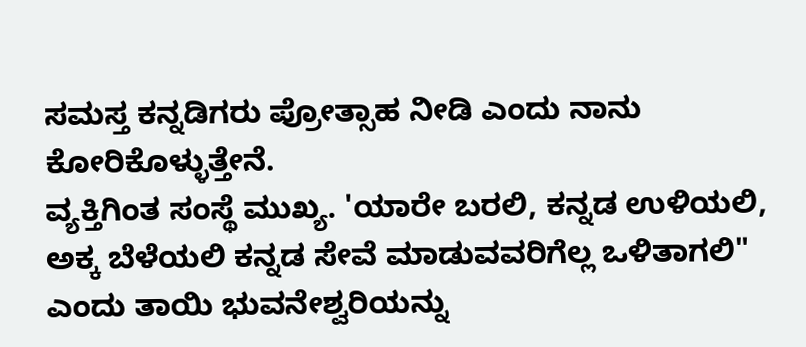ಸಮಸ್ತ ಕನ್ನಡಿಗರು ಪ್ರೋತ್ಸಾಹ ನೀಡಿ ಎಂದು ನಾನು ಕೋರಿಕೊಳ್ಳುತ್ತೇನೆ.
ವ್ಯಕ್ತಿಗಿಂತ ಸಂಸ್ಥೆ ಮುಖ್ಯ. 'ಯಾರೇ ಬರಲಿ, ಕನ್ನಡ ಉಳಿಯಲಿ, ಅಕ್ಕ ಬೆಳೆಯಲಿ ಕನ್ನಡ ಸೇವೆ ಮಾಡುವವರಿಗೆಲ್ಲ ಒಳಿತಾಗಲಿ" ಎಂದು ತಾಯಿ ಭುವನೇಶ್ವರಿಯನ್ನು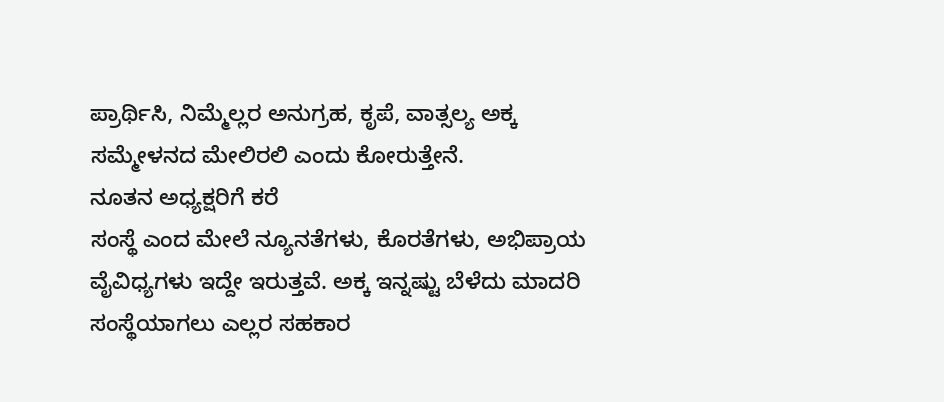ಪ್ರಾರ್ಥಿಸಿ, ನಿಮ್ಮೆಲ್ಲರ ಅನುಗ್ರಹ, ಕೃಪೆ, ವಾತ್ಸಲ್ಯ ಅಕ್ಕ ಸಮ್ಮೇಳನದ ಮೇಲಿರಲಿ ಎಂದು ಕೋರುತ್ತೇನೆ.
ನೂತನ ಅಧ್ಯಕ್ಷರಿಗೆ ಕರೆ
ಸಂಸ್ಥೆ ಎಂದ ಮೇಲೆ ನ್ಯೂನತೆಗಳು, ಕೊರತೆಗಳು, ಅಭಿಪ್ರಾಯ ವೈವಿಧ್ಯಗಳು ಇದ್ದೇ ಇರುತ್ತವೆ. ಅಕ್ಕ ಇನ್ನಷ್ಟು ಬೆಳೆದು ಮಾದರಿ ಸಂಸ್ಥೆಯಾಗಲು ಎಲ್ಲರ ಸಹಕಾರ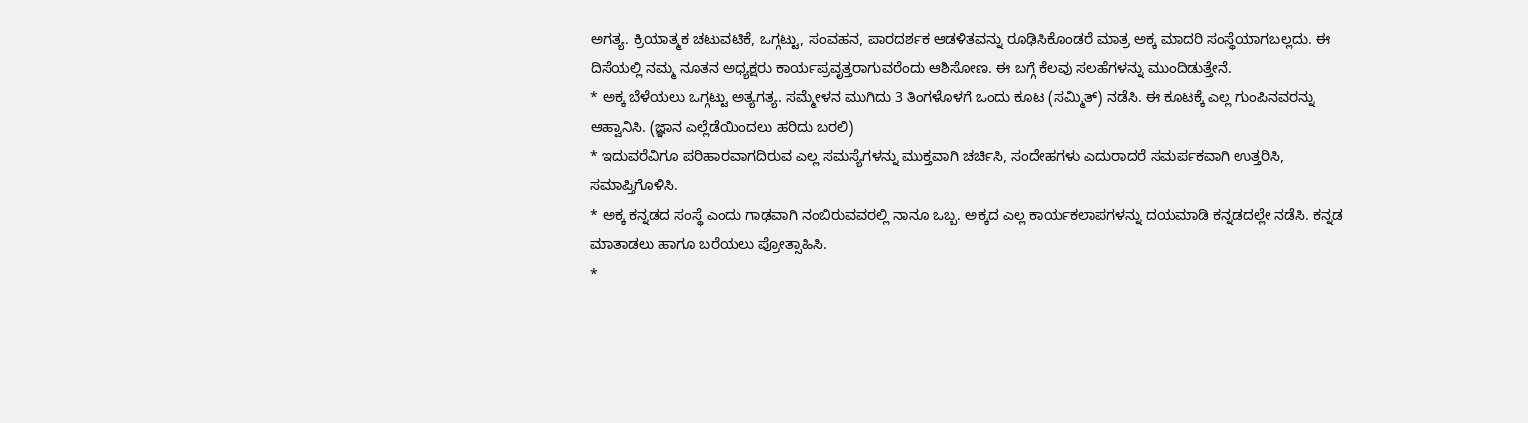ಅಗತ್ಯ. ಕ್ರಿಯಾತ್ಮಕ ಚಟುವಟಿಕೆ, ಒಗ್ಗಟ್ಟು, ಸಂವಹನ, ಪಾರದರ್ಶಕ ಆಡಳಿತವನ್ನು ರೂಢಿಸಿಕೊಂಡರೆ ಮಾತ್ರ ಅಕ್ಕ ಮಾದರಿ ಸಂಸ್ಥೆಯಾಗಬಲ್ಲದು. ಈ ದಿಸೆಯಲ್ಲಿ ನಮ್ಮ ನೂತನ ಅಧ್ಯಕ್ಷರು ಕಾರ್ಯಪ್ರವೃತ್ತರಾಗುವರೆಂದು ಆಶಿಸೋಣ. ಈ ಬಗ್ಗೆ ಕೆಲವು ಸಲಹೆಗಳನ್ನು ಮುಂದಿಡುತ್ತೇನೆ.
* ಅಕ್ಕ ಬೆಳೆಯಲು ಒಗ್ಗಟ್ಟು ಅತ್ಯಗತ್ಯ. ಸಮ್ಮೇಳನ ಮುಗಿದು 3 ತಿಂಗಳೊಳಗೆ ಒಂದು ಕೂಟ (ಸಮ್ಮಿತ್) ನಡೆಸಿ. ಈ ಕೂಟಕ್ಕೆ ಎಲ್ಲ ಗುಂಪಿನವರನ್ನು ಆಹ್ವಾನಿಸಿ. (ಜ್ಞಾನ ಎಲ್ಲೆಡೆಯಿಂದಲು ಹರಿದು ಬರಲಿ)
* ಇದುವರೆವಿಗೂ ಪರಿಹಾರವಾಗದಿರುವ ಎಲ್ಲ ಸಮಸ್ಯೆಗಳನ್ನು ಮುಕ್ತವಾಗಿ ಚರ್ಚಿಸಿ, ಸಂದೇಹಗಳು ಎದುರಾದರೆ ಸಮರ್ಪಕವಾಗಿ ಉತ್ತರಿಸಿ, ಸಮಾಪ್ತಿಗೊಳಿಸಿ.
* ಅಕ್ಕ ಕನ್ನಡದ ಸಂಸ್ಥೆ ಎಂದು ಗಾಢವಾಗಿ ನಂಬಿರುವವರಲ್ಲಿ ನಾನೂ ಒಬ್ಬ. ಅಕ್ಕದ ಎಲ್ಲ ಕಾರ್ಯಕಲಾಪಗಳನ್ನು ದಯಮಾಡಿ ಕನ್ನಡದಲ್ಲೇ ನಡೆಸಿ. ಕನ್ನಡ ಮಾತಾಡಲು ಹಾಗೂ ಬರೆಯಲು ಪ್ರೋತ್ಸಾಹಿಸಿ.
*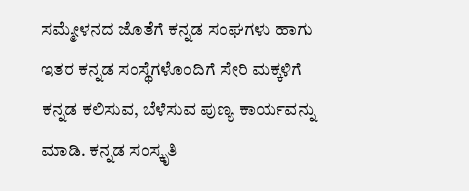ಸಮ್ಮೇಳನದ ಜೊತೆಗೆ ಕನ್ನಡ ಸಂಘಗಳು ಹಾಗು ಇತರ ಕನ್ನಡ ಸಂಸ್ಥೆಗಳೊಂದಿಗೆ ಸೇರಿ ಮಕ್ಕಳಿಗೆ ಕನ್ನಡ ಕಲಿಸುವ, ಬೆಳೆಸುವ ಪುಣ್ಯ ಕಾರ್ಯವನ್ನು ಮಾಡಿ. ಕನ್ನಡ ಸಂಸ್ಕೃತಿ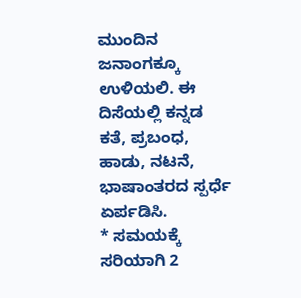ಮುಂದಿನ ಜನಾಂಗಕ್ಕೂ ಉಳಿಯಲಿ. ಈ ದಿಸೆಯಲ್ಲಿ ಕನ್ನಡ ಕತೆ, ಪ್ರಬಂಧ, ಹಾಡು, ನಟನೆ, ಭಾಷಾಂತರದ ಸ್ಪರ್ಧೆ ಏರ್ಪಡಿಸಿ.
* ಸಮಯಕ್ಕೆ ಸರಿಯಾಗಿ 2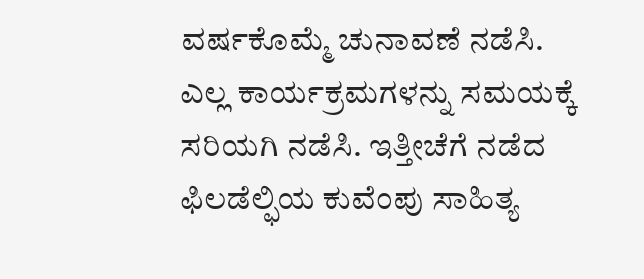ವರ್ಷಕೊಮ್ಮೆ ಚುನಾವಣೆ ನಡೆಸಿ. ಎಲ್ಲ ಕಾರ್ಯಕ್ರಮಗಳನ್ನು ಸಮಯಕ್ಕೆ ಸರಿಯಗಿ ನಡೆಸಿ. ಇತ್ತೀಚೆಗೆ ನಡೆದ ಫಿಲಡೆಲ್ಫಿಯ ಕುವೆಂಪು ಸಾಹಿತ್ಯ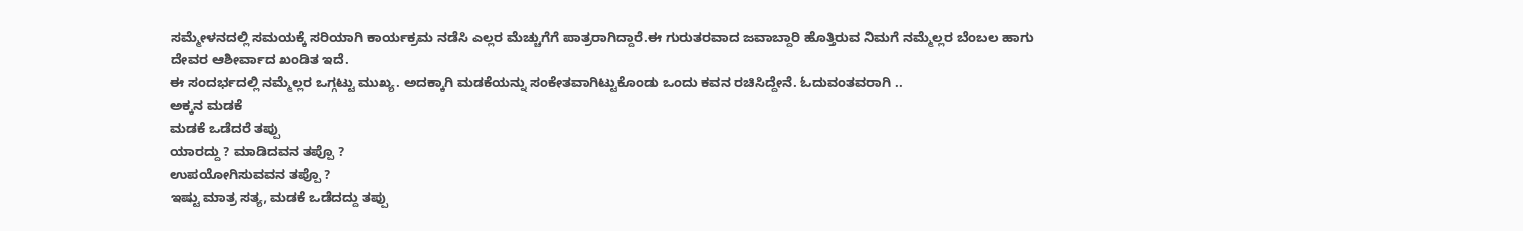ಸಮ್ಮೇಳನದಲ್ಲಿ ಸಮಯಕ್ಕೆ ಸರಿಯಾಗಿ ಕಾರ್ಯಕ್ರಮ ನಡೆಸಿ ಎಲ್ಲರ ಮೆಚ್ಚುಗೆಗೆ ಪಾತ್ರರಾಗಿದ್ದಾರೆ.ಈ ಗುರುತರವಾದ ಜವಾಬ್ದಾರಿ ಹೊತ್ತಿರುವ ನಿಮಗೆ ನಮ್ಮೆಲ್ಲರ ಬೆಂಬಲ ಹಾಗು ದೇವರ ಆಶೀರ್ವಾದ ಖಂಡಿತ ಇದೆ.
ಈ ಸಂದರ್ಭದಲ್ಲಿ ನಮ್ಮೆಲ್ಲರ ಒಗ್ಗಟ್ಟು ಮುಖ್ಯ. ಅದಕ್ಕಾಗಿ ಮಡಕೆಯನ್ನು ಸಂಕೇತವಾಗಿಟ್ಟುಕೊಂಡು ಒಂದು ಕವನ ರಚಿಸಿದ್ದೇನೆ. ಓದುವಂತವರಾಗಿ ..
ಅಕ್ಕನ ಮಡಕೆ
ಮಡಕೆ ಒಡೆದರೆ ತಪ್ಪು
ಯಾರದ್ದು ? ಮಾಡಿದವನ ತಪ್ಪೊ ?
ಉಪಯೋಗಿಸುವವನ ತಪ್ಪೊ ?
ಇಷ್ಟು ಮಾತ್ರ ಸತ್ಯ, ಮಡಕೆ ಒಡೆದದ್ದು ತಪ್ಪು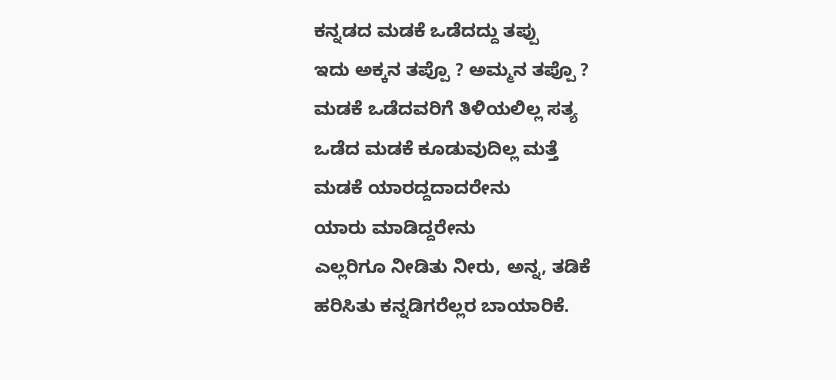ಕನ್ನಡದ ಮಡಕೆ ಒಡೆದದ್ದು ತಪ್ಪು
ಇದು ಅಕ್ಕನ ತಪ್ಪೊ ? ಅಮ್ಮನ ತಪ್ಪೊ ?
ಮಡಕೆ ಒಡೆದವರಿಗೆ ತಿಳಿಯಲಿಲ್ಲ ಸತ್ಯ
ಒಡೆದ ಮಡಕೆ ಕೂಡುವುದಿಲ್ಲ ಮತ್ತೆ
ಮಡಕೆ ಯಾರದ್ದದಾದರೇನು
ಯಾರು ಮಾಡಿದ್ದರೇನು
ಎಲ್ಲರಿಗೂ ನೀಡಿತು ನೀರು, ಅನ್ನ, ತಡಿಕೆ
ಹರಿಸಿತು ಕನ್ನಡಿಗರೆಲ್ಲರ ಬಾಯಾರಿಕೆ.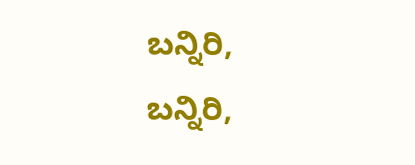ಬನ್ನಿರಿ, ಬನ್ನಿರಿ,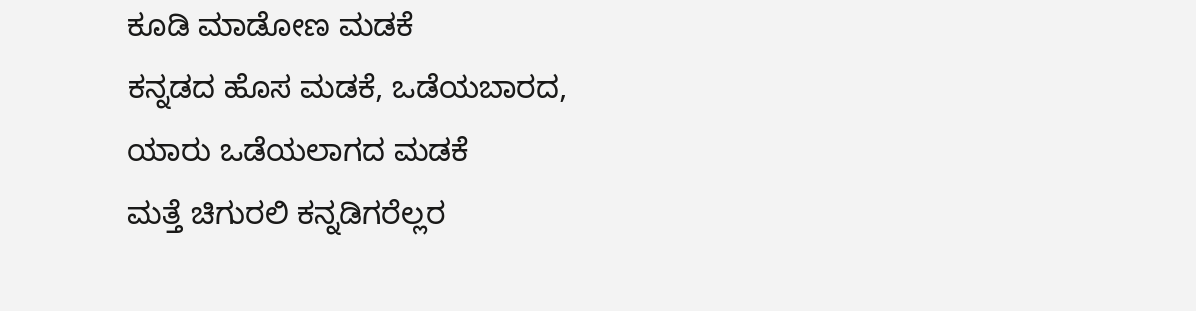ಕೂಡಿ ಮಾಡೋಣ ಮಡಕೆ
ಕನ್ನಡದ ಹೊಸ ಮಡಕೆ, ಒಡೆಯಬಾರದ,
ಯಾರು ಒಡೆಯಲಾಗದ ಮಡಕೆ
ಮತ್ತೆ ಚಿಗುರಲಿ ಕನ್ನಡಿಗರೆಲ್ಲರ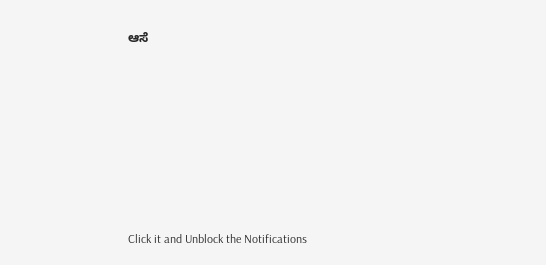ಆಸೆ











Click it and Unblock the Notifications